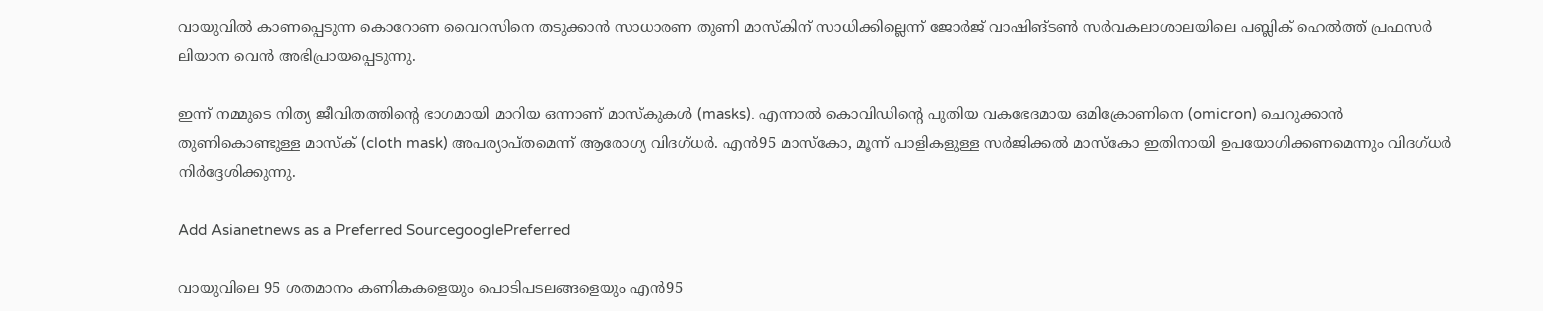വായുവില്‍ കാണപ്പെടുന്ന കൊറോണ വൈറസിനെ തടുക്കാന്‍ സാധാരണ തുണി മാസ്കിന് സാധിക്കില്ലെന്ന് ജോര്‍ജ് വാഷിങ്ടണ്‍ സര്‍വകലാശാലയിലെ പബ്ലിക് ഹെല്‍ത്ത് പ്രഫസര്‍ ലിയാന വെന്‍ അഭിപ്രായപ്പെടുന്നു.

ഇന്ന് നമ്മുടെ നിത്യ ജീവിതത്തിന്റെ ഭാഗമായി മാറിയ ഒന്നാണ് മാസ്‌കുകള്‍ (masks). എന്നാല്‍ കൊവിഡിന്‍റെ പുതിയ വകഭേദമായ ഒമിക്രോണിനെ (omicron) ചെറുക്കാൻ തുണികൊണ്ടുള്ള മാസ്ക് (cloth mask) അപര്യാപ്തമെന്ന് ആരോഗ്യ വിദഗ്ധര്‍. എന്‍95 മാസ്കോ, മൂന്ന് പാളികളുള്ള സര്‍ജിക്കല്‍ മാസ്കോ ഇതിനായി ഉപയോഗിക്കണമെന്നും വിദഗ്ധര്‍ നിര്‍ദ്ദേശിക്കുന്നു.

Add Asianetnews as a Preferred SourcegooglePreferred

വായുവിലെ 95 ശതമാനം കണികകളെയും പൊടിപടലങ്ങളെയും എന്‍95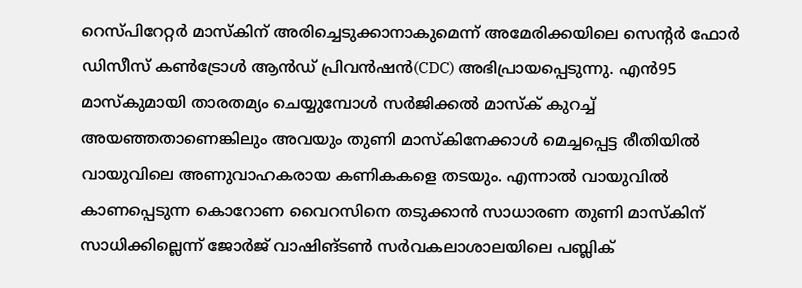റെസ്പിറേറ്റര്‍ മാസ്കിന് അരിച്ചെടുക്കാനാകുമെന്ന് അമേരിക്കയിലെ സെന്‍റര്‍ ഫോര്‍ ഡിസീസ് കണ്‍ട്രോള്‍ ആന്‍ഡ് പ്രിവന്‍ഷന്‍(CDC) അഭിപ്രായപ്പെടുന്നു. എന്‍95 മാസ്കുമായി താരതമ്യം ചെയ്യുമ്പോൾ സര്‍ജിക്കല്‍ മാസ്ക് കുറച്ച് അയഞ്ഞതാണെങ്കിലും അവയും തുണി മാസ്കിനേക്കാള്‍ മെച്ചപ്പെട്ട രീതിയില്‍ വായുവിലെ അണുവാഹകരായ കണികകളെ തടയും. എന്നാല്‍ വായുവില്‍ കാണപ്പെടുന്ന കൊറോണ വൈറസിനെ തടുക്കാന്‍ സാധാരണ തുണി മാസ്കിന് സാധിക്കില്ലെന്ന് ജോര്‍ജ് വാഷിങ്ടണ്‍ സര്‍വകലാശാലയിലെ പബ്ലിക്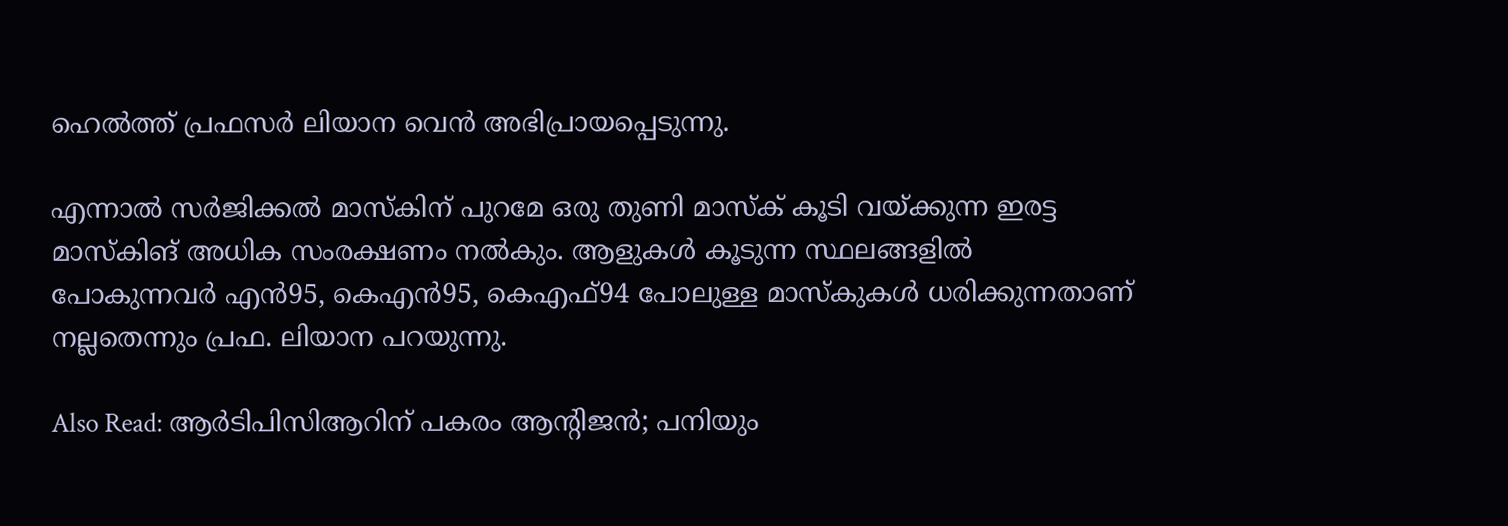ഹെല്‍ത്ത് പ്രഫസര്‍ ലിയാന വെന്‍ അഭിപ്രായപ്പെടുന്നു.

എന്നാല്‍ സര്‍ജിക്കല്‍ മാസ്കിന് പുറമേ ഒരു തുണി മാസ്ക് കൂടി വയ്ക്കുന്ന ഇരട്ട മാസ്കിങ് അധിക സംരക്ഷണം നല്‍കും. ആളുകള്‍ കൂടുന്ന സ്ഥലങ്ങളില്‍ പോകുന്നവര്‍ എന്‍95, കെഎന്‍95, കെഎഫ്94 പോലുള്ള മാസ്കുകള്‍ ധരിക്കുന്നതാണ് നല്ലതെന്നും പ്രഫ. ലിയാന പറയുന്നു.

Also Read: ആര്‍ടിപിസിആറിന് പകരം ആന്‍റിജന്‍; പനിയും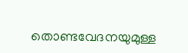തൊണ്ടവേദനയുമുള്ള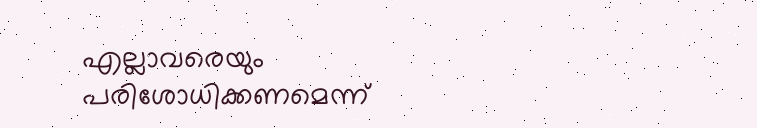എല്ലാവരെയും പരിശോധിക്കണമെന്ന്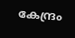കേന്ദ്രം